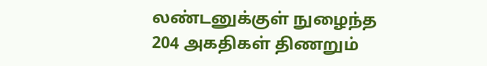லண்டனுக்குள் நுழைந்த 204 அகதிகள் திணறும்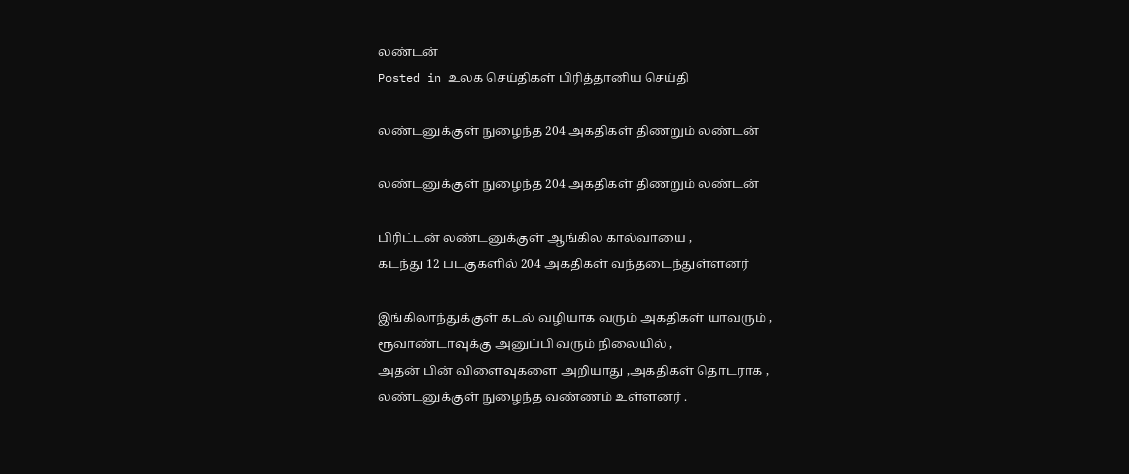லண்டன்
Posted in உலக செய்திகள் பிரித்தானிய செய்தி

லண்டனுக்குள் நுழைந்த 204 அகதிகள் திணறும் லண்டன்

லண்டனுக்குள் நுழைந்த 204 அகதிகள் திணறும் லண்டன்

பிரிட்டன் லண்டனுக்குள் ஆங்கில கால்வாயை ,
கடந்து 12 படகுகளில் 204 அகதிகள் வந்தடைந்துள்ளனர்

இங்கிலாந்துக்குள் கடல் வழியாக வரும் அகதிகள் யாவரும் ,
ரூவாண்டாவுக்கு அனுப்பி வரும் நிலையில் ,
அதன் பின் விளைவுகளை அறியாது ,அகதிகள் தொடராக ,
லண்டனுக்குள் நுழைந்த வண்ணம் உள்ளனர் .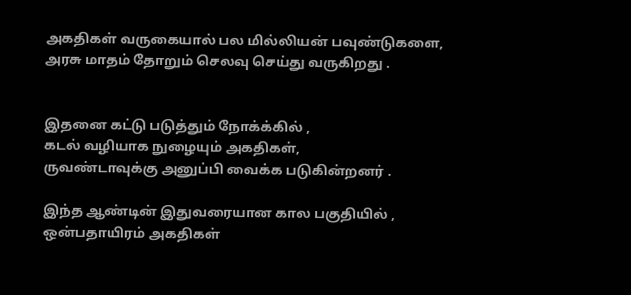அகதிகள் வருகையால் பல மில்லியன் பவுண்டுகளை,
அரசு மாதம் தோறும் செலவு செய்து வருகிறது .


இதனை கட்டு படுத்தும் நோக்க்கில் ,
கடல் வழியாக நுழையும் அகதிகள்,
ருவண்டாவுக்கு அனுப்பி வைக்க படுகின்றனர் .

இந்த ஆண்டின் இதுவரையான கால பகுதியில் ,
ஒன்பதாயிரம் அகதிகள்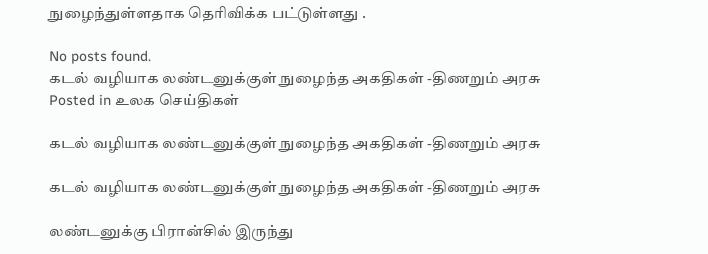நுழைந்துள்ளதாக தெரிவிக்க பட்டுள்ளது .

No posts found.
கடல் வழியாக லண்டனுக்குள் நுழைந்த அகதிகள் -திணறும் அரசு
Posted in உலக செய்திகள்

கடல் வழியாக லண்டனுக்குள் நுழைந்த அகதிகள் -திணறும் அரசு

கடல் வழியாக லண்டனுக்குள் நுழைந்த அகதிகள் -திணறும் அரசு

லண்டனுக்கு பிரான்சில் இருந்து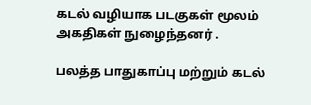கடல் வழியாக படகுகள் மூலம் அகதிகள் நுழைந்தனர் .

பலத்த பாதுகாப்பு மற்றும் கடல்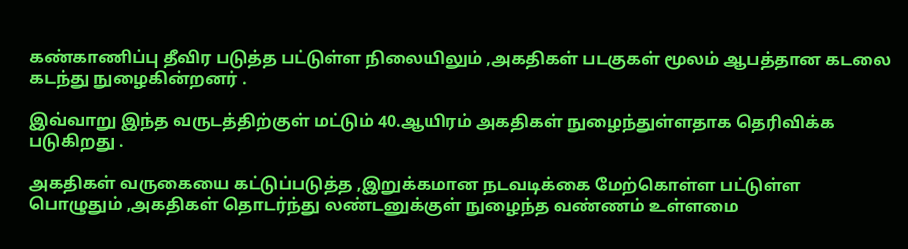கண்காணிப்பு தீவிர படுத்த பட்டுள்ள நிலையிலும் ,அகதிகள் படகுகள் மூலம் ஆபத்தான கடலை கடந்து நுழைகின்றனர் .

இவ்வாறு இந்த வருடத்திற்குள் மட்டும் 40.ஆயிரம் அகதிகள் நுழைந்துள்ளதாக தெரிவிக்க படுகிறது .

அகதிகள் வருகையை கட்டுப்படுத்த ,இறுக்கமான நடவடிக்கை மேற்கொள்ள பட்டுள்ள பொழுதும் ,அகதிகள் தொடர்ந்து லண்டனுக்குள் நுழைந்த வண்ணம் உள்ளமை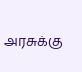அரசுக்கு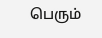பெரும்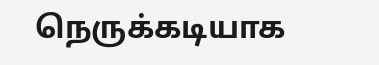நெருக்கடியாக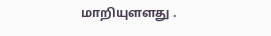மாறியுளளது .